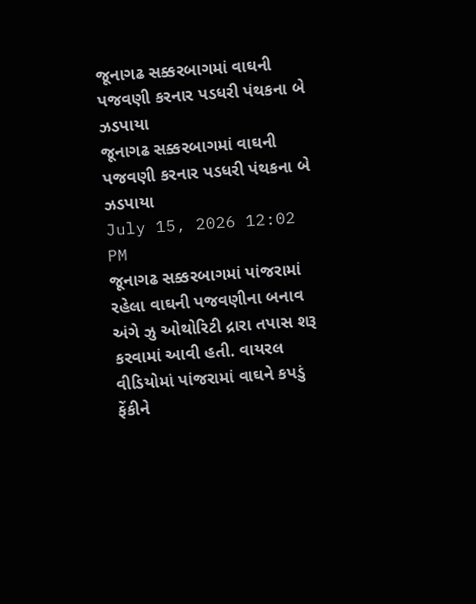જૂનાગઢ સક્કરબાગમાં વાઘની પજવણી કરનાર પડધરી પંથકના બે ઝડપાયા
જૂનાગઢ સક્કરબાગમાં વાઘની પજવણી કરનાર પડધરી પંથકના બે ઝડપાયા
July 15, 2026 12:02 PM
જૂનાગઢ સક્કરબાગમાં પાંજરામાં રહેલા વાઘની પજવણીના બનાવ અંગે ઝુ ઓથોરિટી દ્રારા તપાસ શરૂ કરવામાં આવી હતી. વાયરલ વીડિયોમાં પાંજરામાં વાઘને કપડું ફેંકીને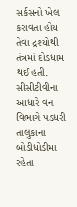સર્કસનો ખેલ કરાવતા હોય તેવા દ્રશ્યોથી તંત્રમાં દોડધામ થઈ હતી. સીસીટીવીના આધારે વન વિભાગે પડધરી તાલુકાના બોડીધોડીમા રહેતા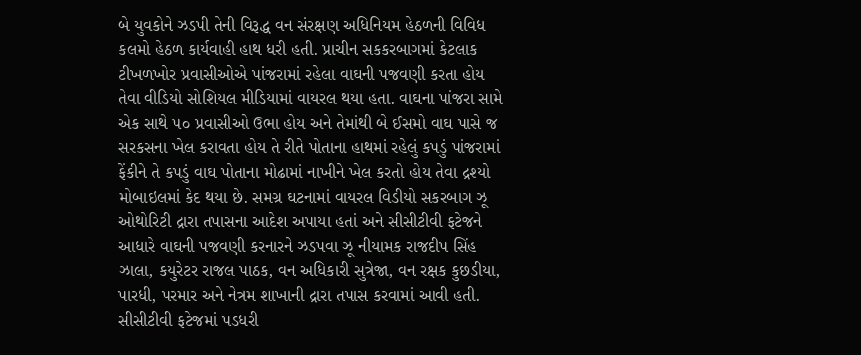બે યુવકોને ઝડપી તેની વિરૂદ્ધ વન સંરક્ષણ અધિનિયમ હેઠળની વિવિધ કલમો હેઠળ કાર્યવાહી હાથ ધરી હતી. પ્રાચીન સકકરબાગમાં કેટલાક ટીખળખોર પ્રવાસીઓએ પાંજરામાં રહેલા વાઘની પજવણી કરતા હોય તેવા વીડિયો સોશિયલ મીડિયામાં વાયરલ થયા હતા. વાઘના પાંજરા સામે એક સાથે ૫૦ પ્રવાસીઓ ઉભા હોય અને તેમાંથી બે ઈસમો વાઘ પાસે જ સરકસના ખેલ કરાવતા હોય તે રીતે પોતાના હાથમાં રહેલું કપડું પાંજરામાં ફેંકીને તે કપડું વાઘ પોતાના મોઢામાં નાખીને ખેલ કરતો હોય તેવા દ્રશ્યો મોબાઇલમાં કેદ થયા છે. સમગ્ર ઘટનામાં વાયરલ વિડીયો સકરબાગ ઝૂ ઓથોરિટી દ્રારા તપાસના આદેશ અપાયા હતાં અને સીસીટીવી ફટેજને આધારે વાઘની પજવણી કરનારને ઝડપવા ઝૂ નીયામક રાજદીપ સિંહ ઝાલા, કયુરેટર રાજલ પાઠક, વન અધિકારી સુત્રેજા, વન રક્ષક કુછડીયા, પારધી, પરમાર અને નેત્રમ શાખાની દ્રારા તપાસ કરવામાં આવી હતી. સીસીટીવી ફટેજમાં પડધરી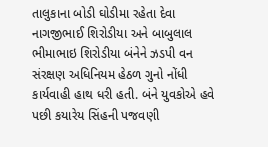તાલુકાના બોડી ઘોડીમા રહેતા દેવા નાગજીભાઈ શિરોડીયા અને બાબુલાલ ભીમાભાઇ શિરોડીયા બંનેને ઝડપી વન સંરક્ષણ અધિનિયમ હેઠળ ગુનો નોંધી કાર્યવાહી હાથ ધરી હતી. બંને યુવકોએ હવે પછી કયારેય સિંહની પજવણી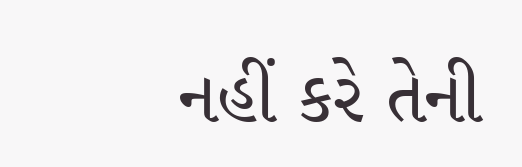નહીં કરે તેની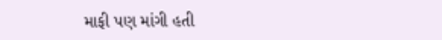માફી પણ માંગી હતી